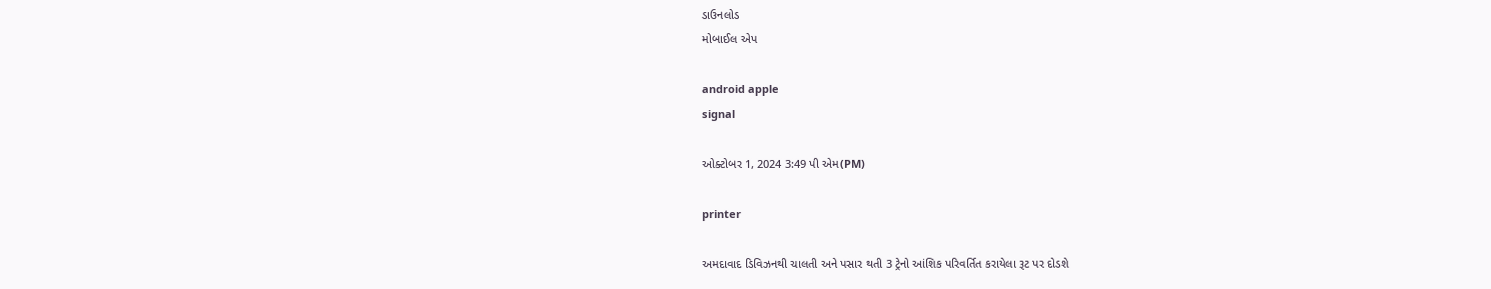ડાઉનલોડ
મોબાઈલ એપ

android apple
signal

ઓક્ટોબર 1, 2024 3:49 પી એમ(PM)

printer

અમદાવાદ ડિવિઝનથી ચાલતી અને પસાર થતી 3 ટ્રેનો આંશિક પરિવર્તિત કરાયેલા રૂટ પર દોડશે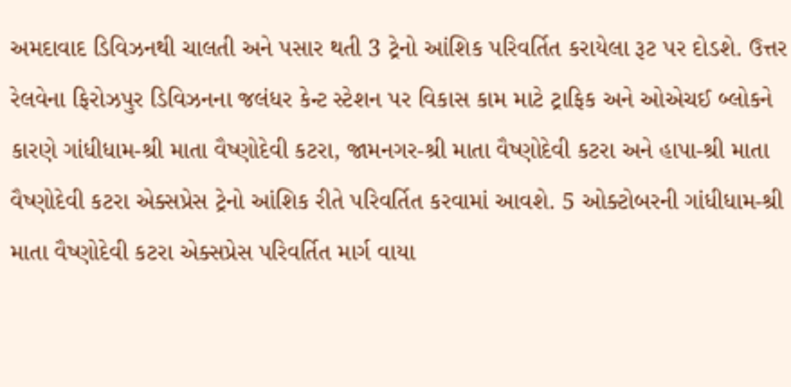અમદાવાદ ડિવિઝનથી ચાલતી અને પસાર થતી 3 ટ્રેનો આંશિક પરિવર્તિત કરાયેલા રૂટ પર દોડશે. ઉત્તર રેલવેના ફિરોઝપુર ડિવિઝનના જલંધર કેન્ટ સ્ટેશન પર વિકાસ કામ માટે ટ્રાફિક અને ઓએચઈ બ્લોકને કારણે ગાંધીધામ-શ્રી માતા વૈષ્ણોદેવી કટરા, જામનગર-શ્રી માતા વૈષ્ણોદેવી કટરા અને હાપા-શ્રી માતા વૈષ્ણોદેવી કટરા એક્સપ્રેસ ટ્રેનો આંશિક રીતે પરિવર્તિત કરવામાં આવશે. 5 ઓક્ટોબરની ગાંધીધામ-શ્રી માતા વૈષ્ણોદેવી કટરા એક્સપ્રેસ પરિવર્તિત માર્ગ વાયા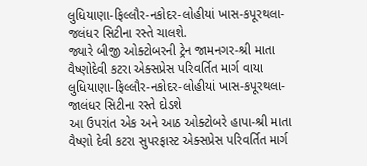લુધિયાણા-ફિલ્લૌર-નકોદર-લોહીયાં ખાસ-કપૂરથલા-જલંધર સિટીના રસ્તે ચાલશે.
જ્યારે બીજી ઓક્ટોબરની ટ્રેન જામનગર-શ્રી માતા વૈષ્ણોદેવી કટરા એક્સપ્રેસ પરિવર્તિત માર્ગ વાયા લુધિયાણા-ફિલ્લૌર-નકોદર-લોહીયાં ખાસ-કપૂરથલા-જાલંધર સિટીના રસ્તે દોડશે
આ ઉપરાંત એક અને આઠ ઓક્ટોબરે હાપા-શ્રી માતા વૈષ્ણો દેવી કટરા સુપરફાસ્ટ એક્સપ્રેસ પરિવર્તિત માર્ગ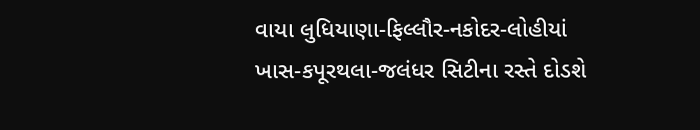વાયા લુધિયાણા-ફિલ્લૌર-નકોદર-લોહીયાં ખાસ-કપૂરથલા-જલંધર સિટીના રસ્તે દોડશે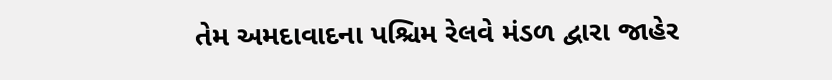તેમ અમદાવાદના પશ્ચિમ રેલવે મંડળ દ્વારા જાહેર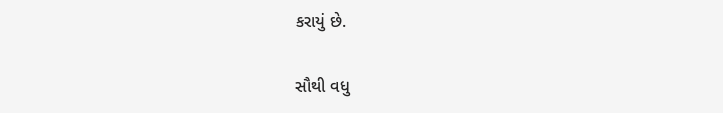કરાયું છે.

સૌથી વધુ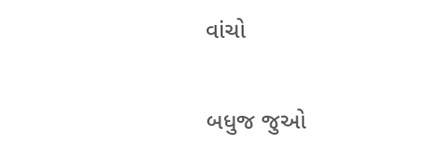વાંચો

બધુજ જુઓ